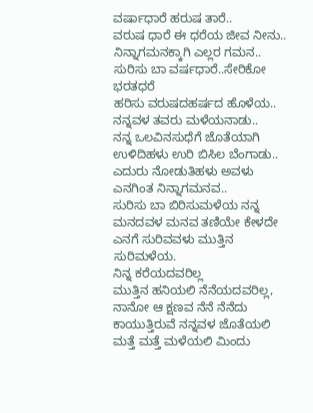ವರ್ಷಾಧಾರೆ ಹರುಷ ತಾರೆ..
ವರುಷ ಧಾರೆ ಈ ಧರೆಯ ಜೀವ ನೀನು..
ನಿನ್ನಾಗಮನಕ್ಕಾಗಿ ಎಲ್ಲರ ಗಮನ..
ಸುರಿಸು ಬಾ ವರ್ಷಧಾರೆ..ಸೇರಿಕೋ ಭರತಧರೆ
ಹರಿಸು ವರುಷದಹರ್ಷದ ಹೊಳೆಯ..
ನನ್ನವಳ ತವರು ಮಳೆಯನಾಡು..
ನನ್ನ ಒಲವಿನಸುಧೆಗೆ ಜೊತೆಯಾಗಿ ಉಳಿದಿಹಳು ಉರಿ ಬಿಸಿಲ ಬೆಂಗಾಡು..
ಎದುರು ನೋಡುತಿಹಳು ಅವಳು ಎನಗಿಂತ ನಿನ್ನಾಗಮನವ..
ಸುರಿಸು ಬಾ ಬಿರಿಸುಮಳೆಯ ನನ್ನ ಮನದವಳ ಮನವ ತಣಿಯೇ ಕೇಳದೇ ಎನಗೆ ಸುರಿವವಳು ಮುತ್ತಿನ ಸುರಿಮಳೆಯ.
ನಿನ್ನ ಕರೆಯದವರಿಲ್ಲ
ಮುತ್ತಿನ ಹನಿಯಲಿ ನೆನೆಯದವರಿಲ್ಲ,
ನಾನೋ ಆ ಕ್ಷಣವ ನೆನೆ ನೆನೆದು ಕಾಯುತ್ತಿರುವೆ ನನ್ನವಳ ಜೊತೆಯಲಿ
ಮತ್ತೆ ಮತ್ತೆ ಮಳೆಯಲಿ ಮಿಂದು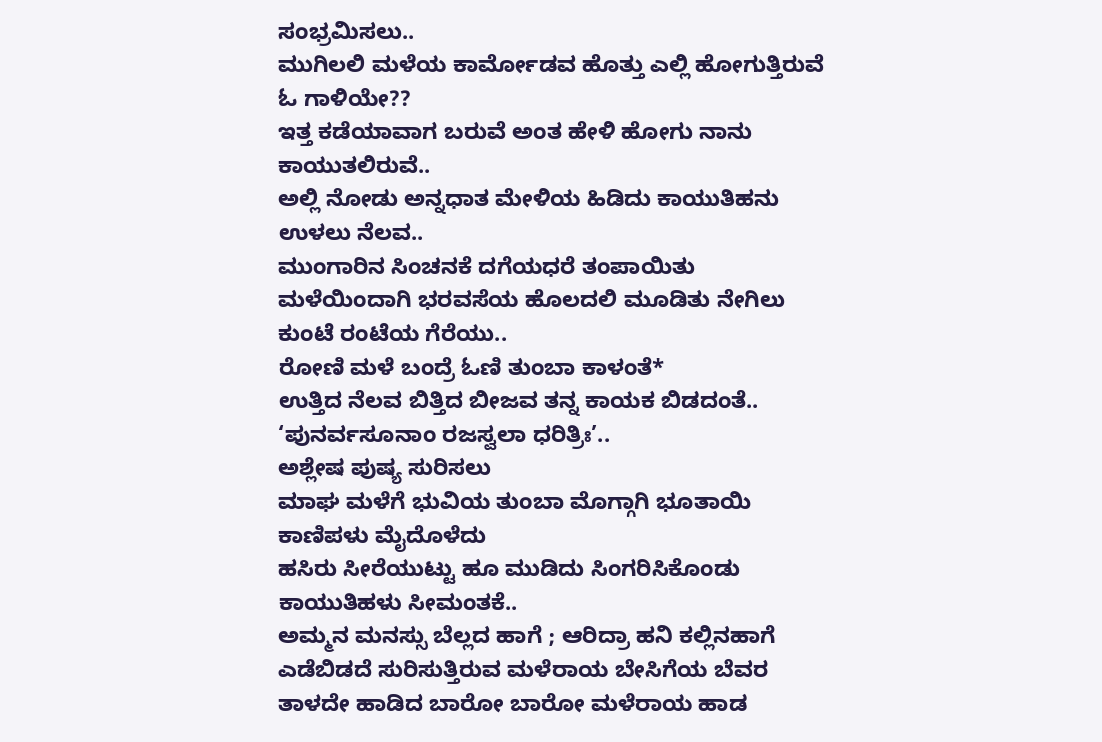ಸಂಭ್ರಮಿಸಲು..
ಮುಗಿಲಲಿ ಮಳೆಯ ಕಾರ್ಮೋಡವ ಹೊತ್ತು ಎಲ್ಲಿ ಹೋಗುತ್ತಿರುವೆ ಓ ಗಾಳಿಯೇ??
ಇತ್ತ ಕಡೆಯಾವಾಗ ಬರುವೆ ಅಂತ ಹೇಳಿ ಹೋಗು ನಾನು ಕಾಯುತಲಿರುವೆ..
ಅಲ್ಲಿ ನೋಡು ಅನ್ನಧಾತ ಮೇಳಿಯ ಹಿಡಿದು ಕಾಯುತಿಹನು ಉಳಲು ನೆಲವ..
ಮುಂಗಾರಿನ ಸಿಂಚನಕೆ ದಗೆಯಧರೆ ತಂಪಾಯಿತು
ಮಳೆಯಿಂದಾಗಿ ಭರವಸೆಯ ಹೊಲದಲಿ ಮೂಡಿತು ನೇಗಿಲು ಕುಂಟೆ ರಂಟೆಯ ಗೆರೆಯು..
ರೋಣಿ ಮಳೆ ಬಂದ್ರೆ ಓಣಿ ತುಂಬಾ ಕಾಳಂತೆ*
ಉತ್ತಿದ ನೆಲವ ಬಿತ್ತಿದ ಬೀಜವ ತನ್ನ ಕಾಯಕ ಬಿಡದಂತೆ..
‘ಪುನರ್ವಸೂನಾಂ ರಜಸ್ವಲಾ ಧರಿತ್ರಿಃ’..
ಅಶ್ಲೇಷ ಪುಷ್ಯ ಸುರಿಸಲು
ಮಾಘ ಮಳೆಗೆ ಭುವಿಯ ತುಂಬಾ ಮೊಗ್ಗಾಗಿ ಭೂತಾಯಿ ಕಾಣಿಪಳು ಮೈದೊಳೆದು
ಹಸಿರು ಸೀರೆಯುಟ್ಟು ಹೂ ಮುಡಿದು ಸಿಂಗರಿಸಿಕೊಂಡು
ಕಾಯುತಿಹಳು ಸೀಮಂತಕೆ..
ಅಮ್ಮನ ಮನಸ್ಸು ಬೆಲ್ಲದ ಹಾಗೆ ; ಆರಿದ್ರಾ ಹನಿ ಕಲ್ಲಿನಹಾಗೆ ಎಡೆಬಿಡದೆ ಸುರಿಸುತ್ತಿರುವ ಮಳೆರಾಯ ಬೇಸಿಗೆಯ ಬೆವರ ತಾಳದೇ ಹಾಡಿದ ಬಾರೋ ಬಾರೋ ಮಳೆರಾಯ ಹಾಡ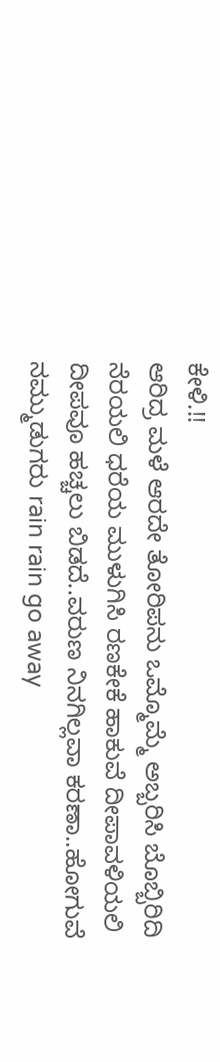ಕೇಳಿ.!!
ಆರಿದ್ರ ಮಳೆ ಆರದೇ ತೋರಿಪನು ಒಮ್ಮೊಮ್ಮೆ ಅಬ್ಬರಿಸಿ ಬೊಬ್ಬಿರಿದಿ ನೆರಯಲಿ ಧರೆಯ ಮುಳುಗಿಸಿ ರಣಕೇಕೆ ಹಾಕುವೆ ದೀಪಾವಳಿಯಲಿ ದೀಪವೂ ಹಚ್ಚಲು ಬಿಡದೆ..ವರುಣ ನಿನಗಿಲ್ಲವಾ ಕರಣಾ..ಹೋಗುವೆ ನಮ್ಮುಡುಗರು rain rain go away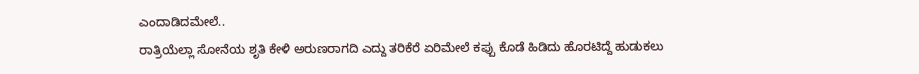ಎಂದಾಡಿದಮೇಲೆ..
ರಾತ್ರಿಯೆಲ್ಲಾ ಸೋನೆಯ ಶೃತಿ ಕೇಳಿ ಅರುಣರಾಗದಿ ಎದ್ದು ತರಿಕೆರೆ ಏರಿಮೇಲೆ ಕಪ್ಪು ಕೊಡೆ ಹಿಡಿದು ಹೊರಟಿದ್ದೆ ಹುಡುಕಲು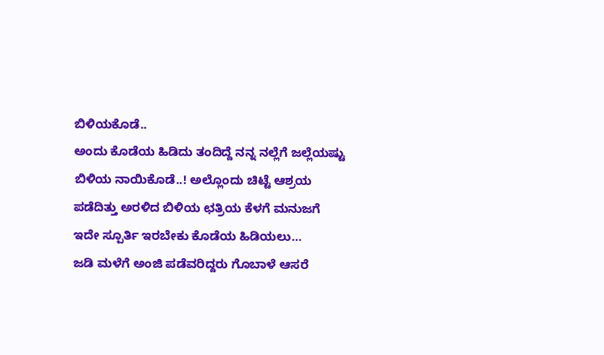ಬಿಳಿಯಕೊಡೆ..
ಅಂದು ಕೊಡೆಯ ಹಿಡಿದು ತಂದಿದ್ದೆ ನನ್ನ ನಲ್ಲೆಗೆ ಜಲ್ಲೆಯಷ್ಟು ಬಿಳಿಯ ನಾಯಿಕೊಡೆ..! ಅಲ್ಲೊಂದು ಚಿಟ್ಟೆ ಆಶ್ರಯ ಪಡೆದಿತ್ತು ಅರಳಿದ ಬಿಳಿಯ ಛತ್ರಿಯ ಕೆಳಗೆ ಮನುಜಗೆ ಇದೇ ಸ್ಪೂರ್ತಿ ಇರಬೇಕು ಕೊಡೆಯ ಹಿಡಿಯಲು…
ಜಡಿ ಮಳೆಗೆ ಅಂಜಿ ಪಡೆವರಿದ್ದರು ಗೊಬಾಳೆ ಆಸರೆ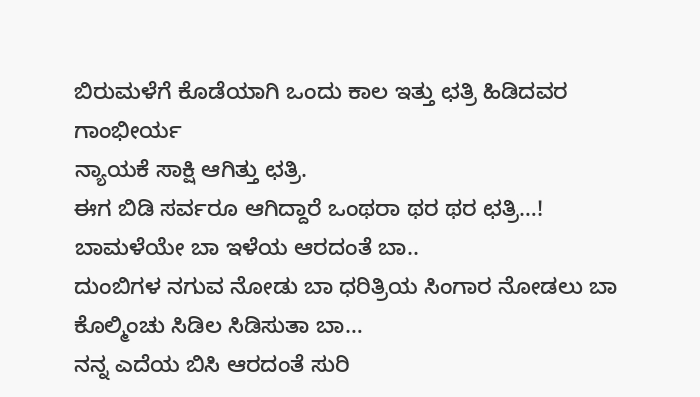ಬಿರುಮಳೆಗೆ ಕೊಡೆಯಾಗಿ ಒಂದು ಕಾಲ ಇತ್ತು ಛತ್ರಿ ಹಿಡಿದವರ ಗಾಂಭೀರ್ಯ
ನ್ಯಾಯಕೆ ಸಾಕ್ಷಿ ಆಗಿತ್ತು ಛತ್ರಿ.
ಈಗ ಬಿಡಿ ಸರ್ವರೂ ಆಗಿದ್ದಾರೆ ಒಂಥರಾ ಥರ ಥರ ಛತ್ರಿ…!
ಬಾಮಳೆಯೇ ಬಾ ಇಳೆಯ ಆರದಂತೆ ಬಾ..
ದುಂಬಿಗಳ ನಗುವ ನೋಡು ಬಾ ಧರಿತ್ರಿಯ ಸಿಂಗಾರ ನೋಡಲು ಬಾ
ಕೊಲ್ಮಿಂಚು ಸಿಡಿಲ ಸಿಡಿಸುತಾ ಬಾ…
ನನ್ನ ಎದೆಯ ಬಿಸಿ ಆರದಂತೆ ಸುರಿ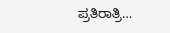ಪ್ರತಿರಾತ್ರಿ…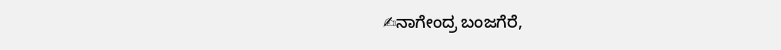✍ನಾಗೇಂದ್ರ ಬಂಜಗೆರೆ,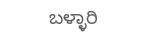ಬಳ್ಳಾರಿ